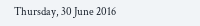Thursday, 30 June 2016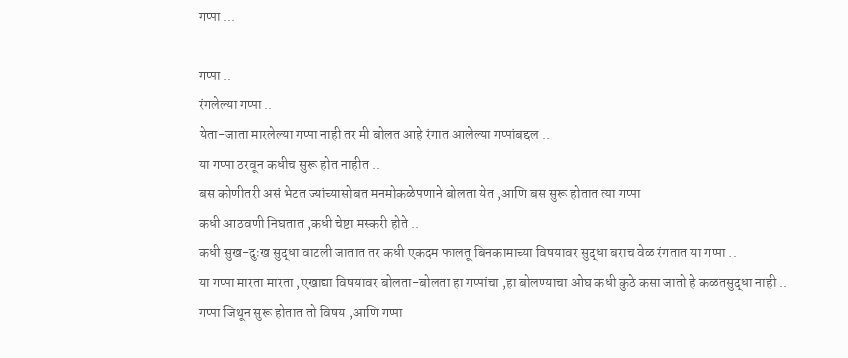गप्पा ...

गप्पा ..
रंगलेल्या गप्पा ..
येता-जाता मारलेल्या गप्पा नाही तर मी बोलत आहे रंगात आलेल्या गप्पांबद्दल ..
या गप्पा ठरवून कधीच सुरू होत नाहीत ..
बस कोणीतरी असं भेटत ज्यांच्यासोबत मनमोकळेपणाने बोलता येत ,आणि बस सुरू होतात त्या गप्पा
कधी आठवणी निघतात ,कधी चेष्टा मस्करी होते ..
कधी सुख-दुःख सुद्धा वाटली जातात तर कधी एकदम फालतू बिनकामाच्या विषयावर सुद्धा बराच वेळ रंगतात या गप्पा ..
या गप्पा मारता मारता ,एखाद्या विषयावर बोलता-बोलता हा गप्पांचा ,हा बोलण्याचा ओघ कधी कुठे कसा जातो हे कळतसुद्धा नाही ..
गप्पा जिथून सुरू होतात तो विषय ,आणि गप्पा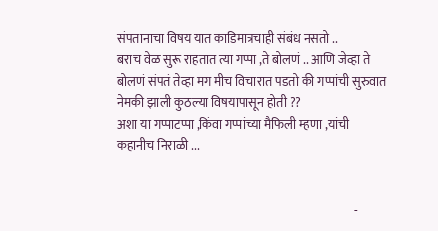संपतानाचा विषय यात काडिमात्रचाही संबंध नसतो ..
बराच वेळ सुरू राहतात त्या गप्पा ,ते बोलणं .. आणि जेव्हा ते बोलणं संपतं तेव्हा मग मीच विचारात पडतो की गप्पांची सुरुवात नेमकी झाली कुठल्या विषयापासून होती ??
अशा या गप्पाटप्पा ,किंवा गप्पांच्या मैफिली म्हणा ,यांची कहानीच निराळी ...


                                                                                                -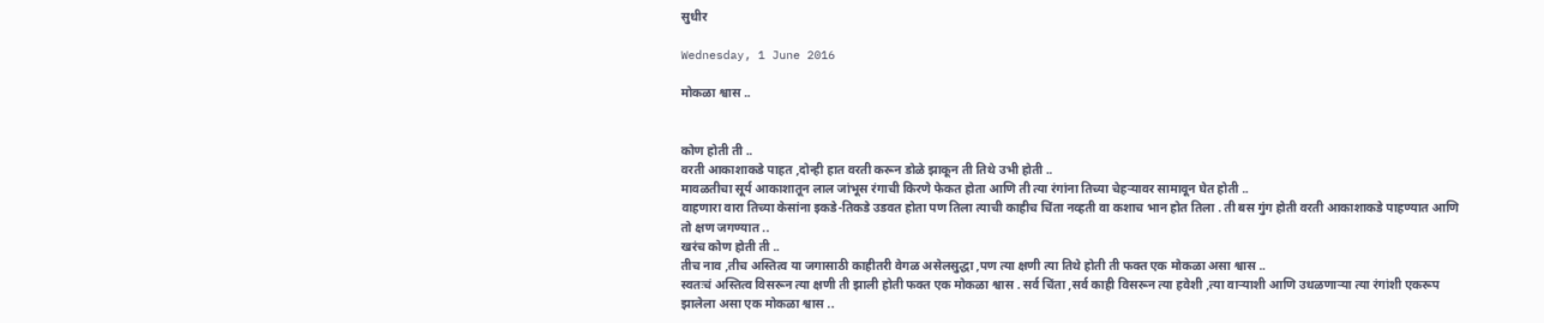सुधीर

Wednesday, 1 June 2016

मोकळा श्वास ..


कोण होती ती ..
वरती आकाशाकडे पाहत ,दोन्ही हात वरती करून डोळे झाकून ती तिथे उभी होती ..
मावळतीचा सूर्य आकाशातून लाल जांभूस रंगाची किरणे फेकत होता आणि ती त्या रंगांना तिच्या चेहऱ्यावर सामावून घेत होती ..
वाहणारा वारा तिच्या केसांना इकडे-तिकडे उडवत होता पण तिला त्याची काहीच चिंता नव्हती वा कशाच भान होत तिला . ती बस गुंग होती वरती आकाशाकडे पाहण्यात आणि तो क्षण जगण्यात ..
खरंच कोण होती ती ..
तीच नाव ,तीच अस्तित्व या जगासाठी काहीतरी वेगळ असेलसुद्धा ,पण त्या क्षणी त्या तिथे होती ती फक्त एक मोकळा असा श्वास ..
स्वतःचं अस्तित्व विसरून त्या क्षणी ती झाली होती फक्त एक मोकळा श्वास . सर्व चिंता ,सर्व काही विसरून त्या हवेशी ,त्या वाऱ्याशी आणि उधळणाऱ्या त्या रंगांशी एकरूप झालेला असा एक मोकळा श्वास ..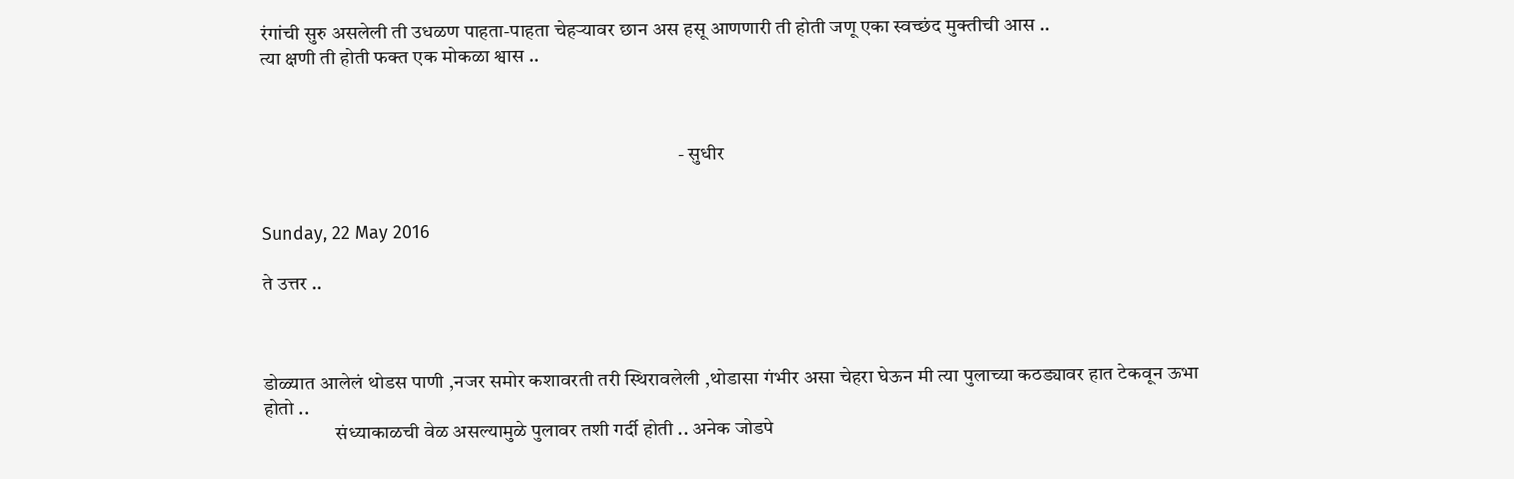रंगांची सुरु असलेली ती उधळण पाहता-पाहता चेहऱ्यावर छान अस हसू आणणारी ती होती जणू एका स्वच्छंद मुक्तीची आस ..
त्या क्षणी ती होती फक्त एक मोकळा श्वास ..



                                                                                                         - सुधीर


Sunday, 22 May 2016

ते उत्तर ..



डोळ्यात आलेलं थोडस पाणी ,नजर समोर कशावरती तरी स्थिरावलेली ,थोडासा गंभीर असा चेहरा घेऊन मी त्या पुलाच्या कठड्यावर हात टेकवून ऊभा होतो ..
                  संध्याकाळची वेळ असल्यामुळे पुलावर तशी गर्दी होती .. अनेक जोडपे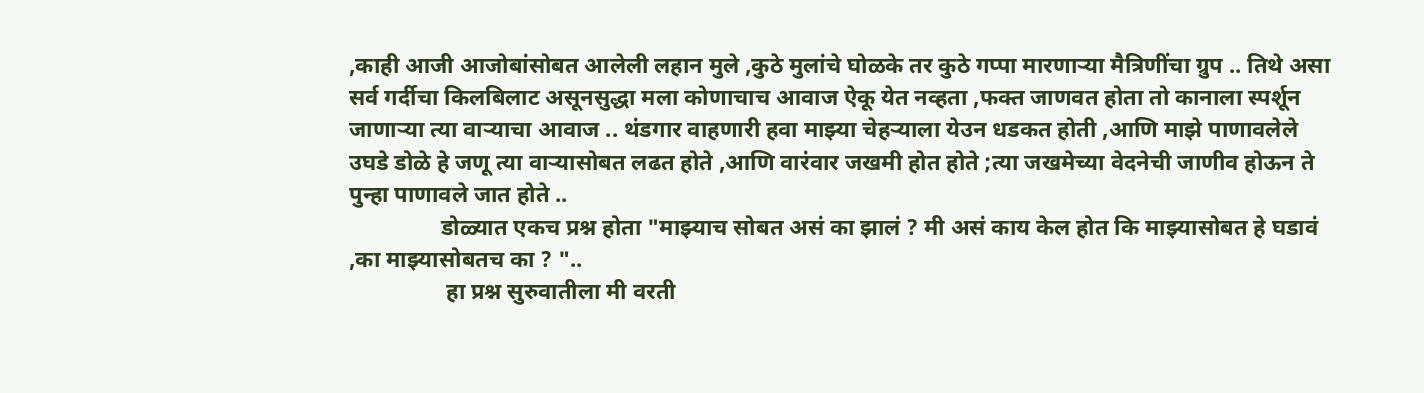,काही आजी आजोबांसोबत आलेली लहान मुले ,कुठे मुलांचे घोळके तर कुठे गप्पा मारणाऱ्या मैत्रिणींचा ग्रुप .. तिथे असा सर्व गर्दीचा किलबिलाट असूनसुद्धा मला कोणाचाच आवाज ऐकू येत नव्हता ,फक्त जाणवत होता तो कानाला स्पर्शून जाणाऱ्या त्या वाऱ्याचा आवाज .. थंडगार वाहणारी हवा माझ्या चेहऱ्याला येउन धडकत होती ,आणि माझे पाणावलेले उघडे डोळे हे जणू त्या वाऱ्यासोबत लढत होते ,आणि वारंवार जखमी होत होते ;त्या जखमेच्या वेदनेची जाणीव होऊन ते पुन्हा पाणावले जात होते ..
                डोळ्यात एकच प्रश्न होता "माझ्याच सोबत असं का झालं ? मी असं काय केल होत कि माझ्यासोबत हे घडावं ,का माझ्यासोबतच का ? "..
                 हा प्रश्न सुरुवातीला मी वरती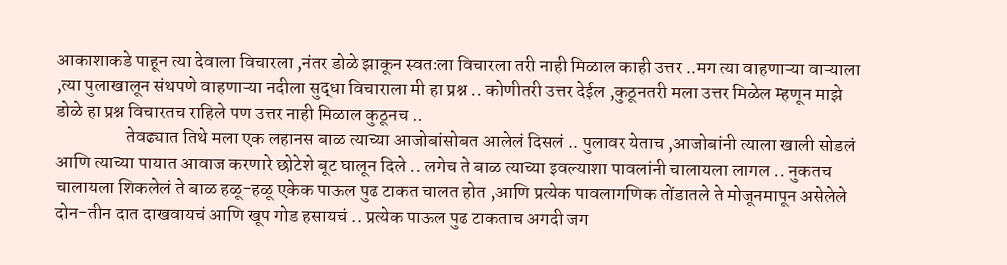आकाशाकडे पाहून त्या देवाला विचारला ,नंतर डोळे झाकून स्वतःला विचारला तरी नाही मिळाल काही उत्तर ..मग त्या वाहणाऱ्या वाऱ्याला ,त्या पुलाखालून संथपणे वाहणाऱ्या नदीला सुद्धा विचाराला मी हा प्रश्न .. कोणीतरी उत्तर देईल ,कुठूनतरी मला उत्तर मिळेल म्हणून माझे डोळे हा प्रश्न विचारतच राहिले पण उत्तर नाही मिळाल कुठूनच ..
                   तेवढ्यात तिथे मला एक लहानस बाळ त्याच्या आजोबांसोबत आलेलं दिसलं .. पुलावर येताच ,आजोबांनी त्याला खाली सोडलं आणि त्याच्या पायात आवाज करणारे छोटेशे बूट घालून दिले .. लगेच ते बाळ त्याच्या इवल्याशा पावलांनी चालायला लागल .. नुकतच चालायला शिकलेलं ते बाळ हळू-हळू एकेक पाऊल पुढ टाकत चालत होत ,आणि प्रत्येक पावलागणिक तोंडातले ते मोजूनमापून असेलेले दोन-तीन दात दाखवायचं आणि खूप गोड हसायचं .. प्रत्येक पाऊल पुढ टाकताच अगदी जग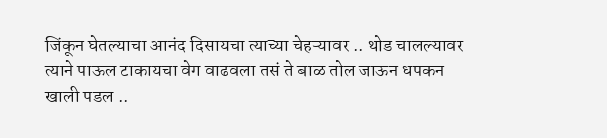जिंकून घेतल्याचा आनंद दिसायचा त्याच्या चेहऱ्यावर .. थोड चालल्यावर त्याने पाऊल टाकायचा वेग वाढवला तसं ते बाळ तोल जाऊन धपकन खाली पडल ..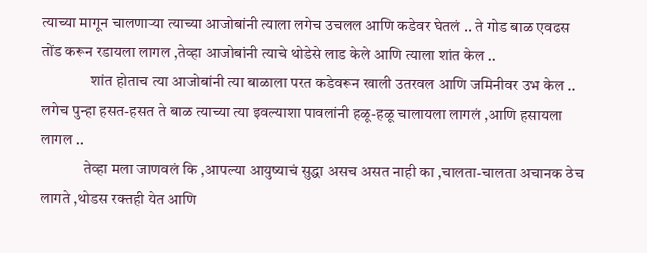त्याच्या मागून चालणाऱ्या त्याच्या आजोबांनी त्याला लगेच उचलल आणि कडेवर घेतलं .. ते गोड बाळ एवढस तोंड करून रडायला लागल ,तेव्हा आजोबांनी त्याचे थोडेसे लाड केले आणि त्याला शांत केल ..
                शांत होताच त्या आजोबांनी त्या बाळाला परत कडेवरून खाली उतरवल आणि जमिनीवर उभ केल .. लगेच पुन्हा हसत-हसत ते बाळ त्याच्या त्या इवल्याशा पावलांनी हळू-हळू चालायला लागलं ,आणि हसायला लागल ..
              तेव्हा मला जाणवलं कि ,आपल्या आयुष्याचं सुद्धा असच असत नाही का ,चालता-चालता अचानक ठेच लागते ,थोडस रक्तही येत आणि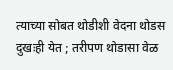त्याच्या सोबत थोडीशी वेदना थोडस दुखःही येत ; तरीपण थोडासा वेळ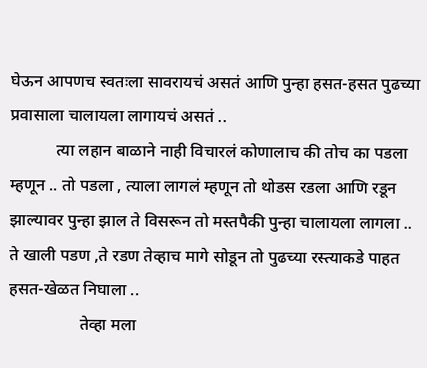घेऊन आपणच स्वतःला सावरायचं असतं आणि पुन्हा हसत-हसत पुढच्या प्रवासाला चालायला लागायचं असतं ..
           त्या लहान बाळाने नाही विचारलं कोणालाच की तोच का पडला म्हणून .. तो पडला , त्याला लागलं म्हणून तो थोडस रडला आणि रडून झाल्यावर पुन्हा झाल ते विसरून तो मस्तपैकी पुन्हा चालायला लागला .. ते खाली पडण ,ते रडण तेव्हाच मागे सोडून तो पुढच्या रस्त्याकडे पाहत हसत-खेळत निघाला ..
                 तेव्हा मला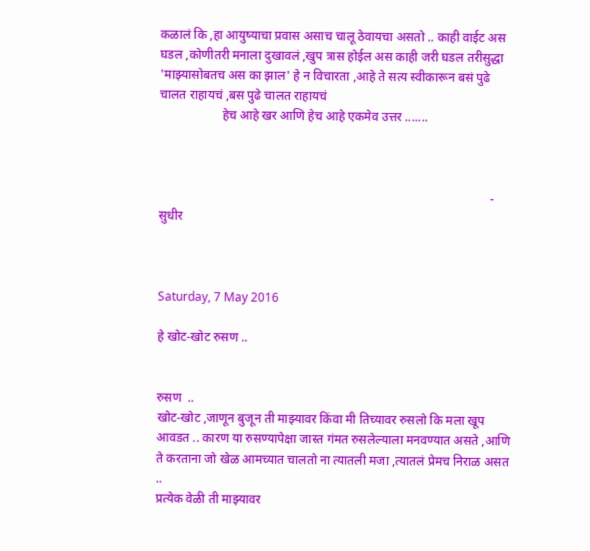कळालं कि ,हा आयुष्याचा प्रवास असाच चालू ठेवायचा असतो .. काही वाईट अस घडल ,कोणीतरी मनाला दुखावलं ,खुप त्रास होईल अस काही जरी घडल तरीसुद्धा 'माझ्यासोबतच अस का झाल' हे न विचारता ,आहे ते सत्य स्वीकारून बसं पुढे चालत राहायचं ,बस पुढे चालत राहायचं
                    हेच आहे खर आणि हेच आहे एकमेव उत्तर .......



                                                                                                          - सुधीर



Saturday, 7 May 2016

हे खोट-खोट रुसण ..


रुसण  ..
खोट-खोट ,जाणून बुजून ती माझ्यावर किंवा मी तिच्यावर रुसलो कि मला खूप आवडत .. कारण या रुसण्यापेक्षा जास्त गंमत रुसलेल्याला मनवण्यात असते ,आणि ते करताना जो खेळ आमच्यात चालतो ना त्यातली मजा ,त्यातलं प्रेमच निराळ असत ..
प्रत्येक वेळी ती माझ्यावर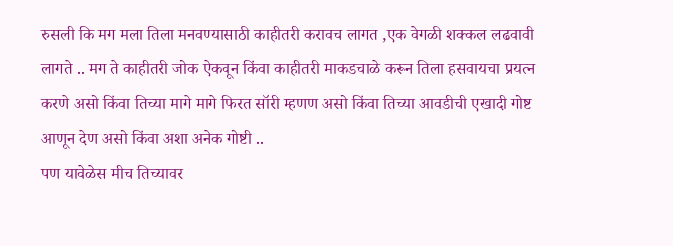रुसली कि मग मला तिला मनवण्यासाठी काहीतरी करावच लागत ,एक वेगळी शक्कल लढवावी लागते .. मग ते काहीतरी जोक ऐकवून किंवा काहीतरी माकडचाळे करून तिला हसवायचा प्रयत्न करणे असो किंवा तिच्या मागे मागे फिरत सॉरी म्हणण असो किंवा तिच्या आवडीची एखादी गोष्ट आणून देण असो किंवा अशा अनेक गोष्टी ..
पण यावेळेस मीच तिच्यावर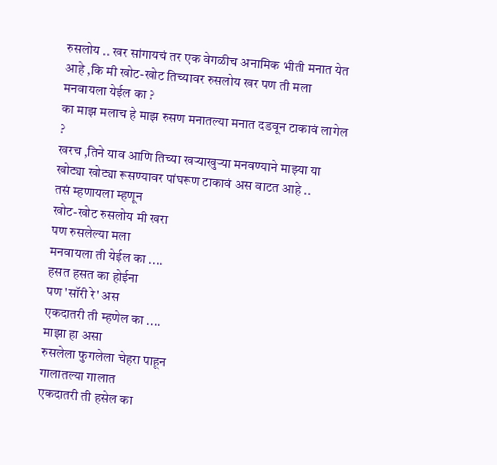रुसलोय .. खर सांगायचं तर एक वेगळीच अनामिक भीती मनात येत आहे ,कि मी खोट-खोट तिच्यावर रुसलोय खर पण ती मला मनवायला येईल का ?
का माझ मलाच हे माझ रुसण मनातल्या मनात दडवून टाकावं लागेल ?
खरच ,तिने याव आणि तिच्या खऱ्याखुऱ्या मनवण्याने माझ्या या खोट्या खोट्या रूसण्यावर पांघरूण टाकावं अस वाटत आहे ..
तसं म्हणायला म्हणून
खोट-खोट रुसलोय मी खरा
पण रुसलेल्या मला
मनवायला ती येईल का ....
हसत हसत का होईना
पण 'सॉरी रे' अस
एकदातरी ती म्हणेल का ....
माझा हा असा
रुसलेला फुगलेला चेहरा पाहून
गालातल्या गालात
एकदातरी ती हसेल का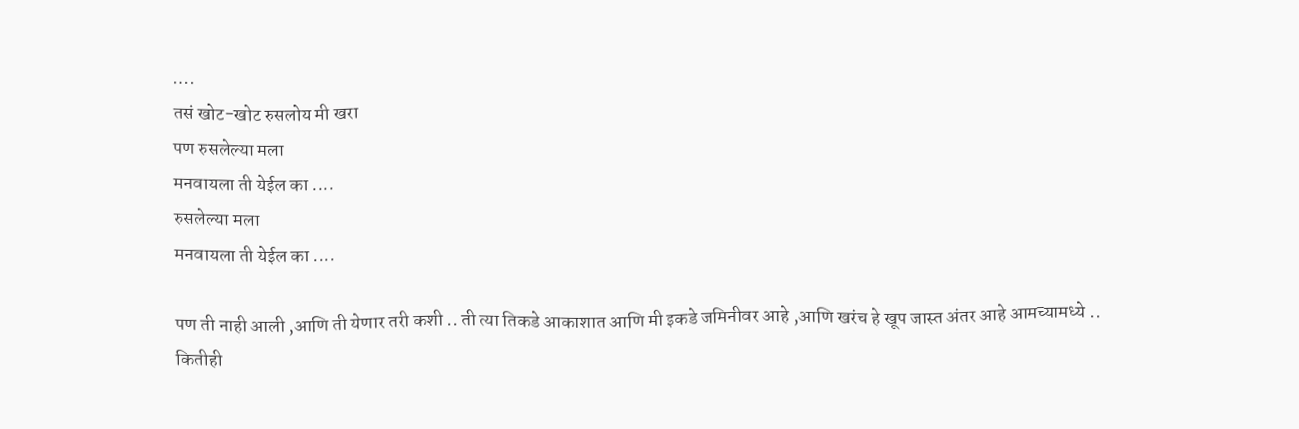….
तसं खोट-खोट रुसलोय मी खरा
पण रुसलेल्या मला
मनवायला ती येईल का ....
रुसलेल्या मला
मनवायला ती येईल का ....

पण ती नाही आली ,आणि ती येणार तरी कशी .. ती त्या तिकडे आकाशात आणि मी इकडे जमिनीवर आहे ,आणि खरंच हे खूप जास्त अंतर आहे आमच्यामध्ये .. कितीही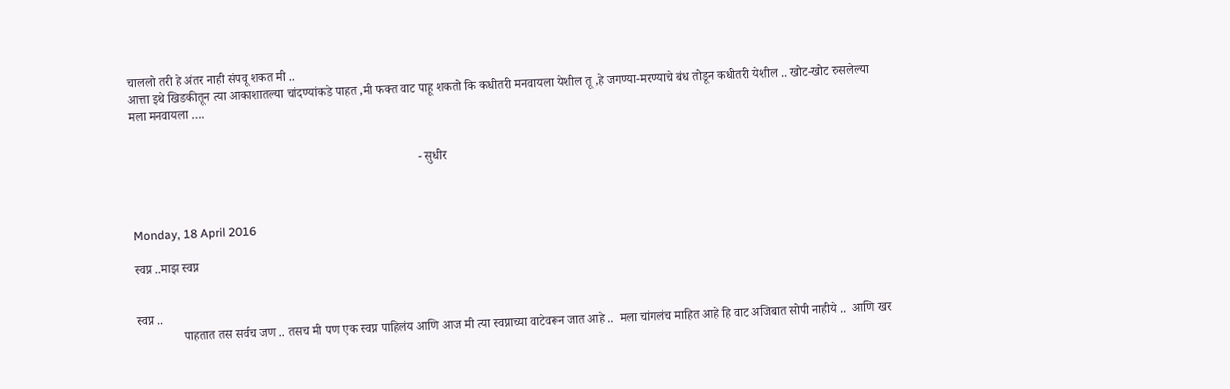चाललो तरी हे अंतर नाही संपवू शकत मी ..
आत्ता इथे खिडकीतून त्या आकाशातल्या चांदण्यांकडे पाहत ,मी फक्त वाट पाहू शकतो कि कधीतरी मनवायला येशील तू ,हे जगण्या-मरण्याचे बंध तोडून कधीतरी येशील .. खोट-खोट रुसलेल्या मला मनवायला ….


                                                                                            - सुधीर



Monday, 18 April 2016

स्वप्न ..माझ स्वप्न


स्वप्न ..
               पाहतात तस सर्वच जण .. तसच मी पण एक स्वप्न पाहिलंय आणि आज मी त्या स्वप्नाच्या वाटेवरून जात आहे ..  मला चांगलंच माहित आहे हि वाट अजिबात सोपी नाहीये ..  आणि खर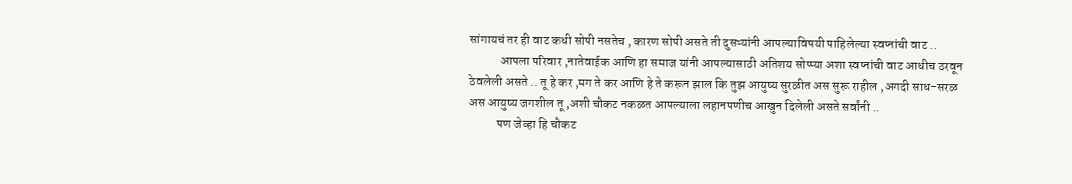सांगायचं तर ही वाट कधी सोपी नसतेच , कारण सोपी असते ती दुसऱ्यांनी आपल्याविषयी पाहिलेल्या स्वप्नांची वाट ..
            आपला परिवार ,नातेवाईक आणि हा समाज यांनी आपल्यासाठी अतिशय सोप्प्या अशा स्वप्नांची वाट आधीच ठरवून ठेवलेली असते .. तू हे कर ,मग ते कर आणि हे ते करून झाल कि तुझ आयुष्य सुरळीत अस सुरू राहील ,अगदी साध-सरळ अस आयुष्य जगशील तू ,अशी चौकट नकळत आपल्याला लहानपणीच आखुन दिलेली असते सर्वांनी ..
           पण जेव्हा हि चौकट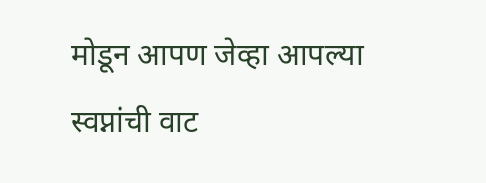मोडून आपण जेव्हा आपल्या स्वप्नांची वाट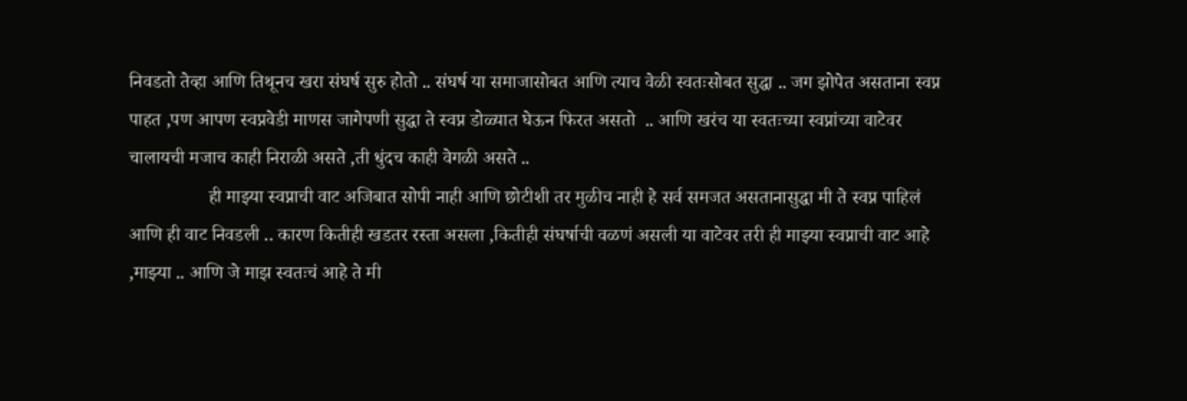निवडतो तेव्हा आणि तिथूनच खरा संघर्ष सुरु होतो .. संघर्ष या समाजासोबत आणि त्याच वेळी स्वतःसोबत सुद्धा .. जग झोपेत असताना स्वप्न पाहत ,पण आपण स्वप्नवेडी माणस जागेपणी सुद्धा ते स्वप्न डोळ्यात घेऊन फिरत असतो  .. आणि खरंच या स्वतःच्या स्वप्नांच्या वाटेवर चालायची मजाच काही निराळी असते ,ती धुंदच काही वेगळी असते ..
                 ही माझ्या स्वप्नाची वाट अजिबात सोपी नाही आणि छोटीशी तर मुळीच नाही हे सर्व समजत असतानासुद्धा मी ते स्वप्न पाहिलं आणि ही वाट निवडली .. कारण कितीही खडतर रस्ता असला ,कितीही संघर्षाची वळणं असली या वाटेवर तरी ही माझ्या स्वप्नाची वाट आहे ,माझ्या .. आणि जे माझ स्वतःचं आहे ते मी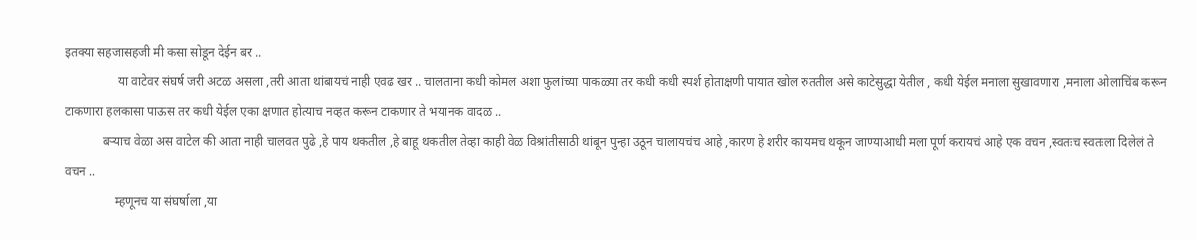इतक्या सहजासहजी मी कसा सोडून देईन बर ..
                 या वाटेवर संघर्ष जरी अटळ असला ,तरी आता थांबायचं नाही एवढ खर .. चालताना कधी कोमल अशा फुलांच्या पाकळ्या तर कधी कधी स्पर्श होताक्षणी पायात खोल रुततील असे काटेसुद्धा येतील , कधी येईल मनाला सुखावणारा ,मनाला ओलाचिंब करून टाकणारा हलकासा पाऊस तर कधी येईल एका क्षणात होत्याच नव्हत करून टाकणार ते भयानक वादळ ..
            बऱ्याच वेळा अस वाटेल की आता नाही चालवत पुढे ,हे पाय थकतील ,हे बाहू थकतील तेव्हा काही वेळ विश्रांतीसाठी थांबून पुन्हा उठून चालायचंच आहे ,कारण हे शरीर कायमच थकून जाण्याआधी मला पूर्ण करायचं आहे एक वचन ,स्वतःच स्वतःला दिलेलं ते वचन ..
                म्हणूनच या संघर्षाला ,या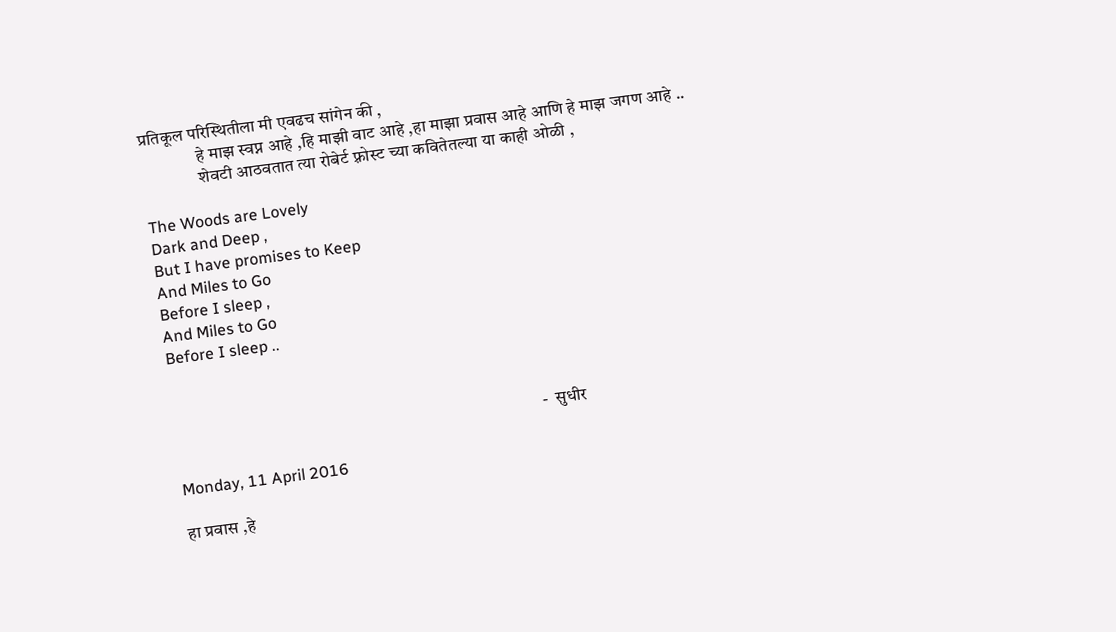प्रतिकूल परिस्थितीला मी एवढच सांगेन की ,
                हे माझ स्वप्न आहे ,हि माझी वाट आहे ,हा माझा प्रवास आहे आणि हे माझ जगण आहे ..
                शेवटी आठवतात त्या रोबेर्ट फ़्रोस्ट च्या कवितेतल्या या काही ओळी ,

The Woods are Lovely
Dark and Deep ,
But I have promises to Keep
And Miles to Go
Before I sleep ,
And Miles to Go
Before I sleep ..



                                                                                                         -  सुधीर

Monday, 11 April 2016

हा प्रवास ,हे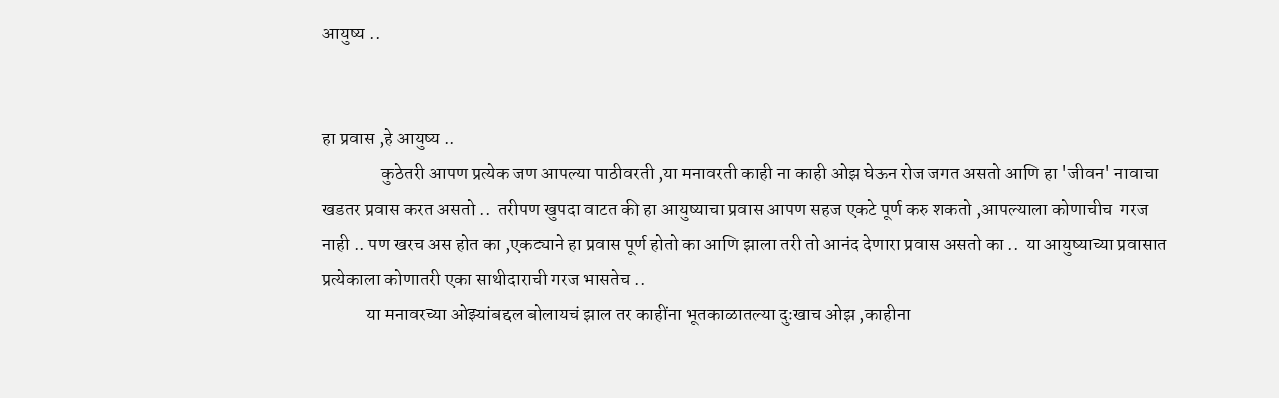आयुष्य ..


हा प्रवास ,हे आयुष्य ..
                कुठेतरी आपण प्रत्येक जण आपल्या पाठीवरती ,या मनावरती काही ना काही ओझ घेऊन रोज जगत असतो आणि हा 'जीवन' नावाचा खडतर प्रवास करत असतो ..  तरीपण खुपदा वाटत की हा आयुष्याचा प्रवास आपण सहज एकटे पूर्ण करु शकतो ,आपल्याला कोणाचीच  गरज नाही .. पण खरच अस होत का ,एकट्याने हा प्रवास पूर्ण होतो का आणि झाला तरी तो आनंद देणारा प्रवास असतो का ..  या आयुष्याच्या प्रवासात प्रत्येकाला कोणातरी एका साथीदाराची गरज भासतेच ..
            या मनावरच्या ओझ्यांबद्दल बोलायचं झाल तर काहींना भूतकाळातल्या दुःखाच ओझ ,काहीना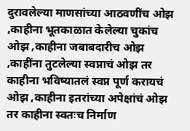दुरावलेल्या माणसांच्या आठवणींच ओझ ,काहीना भूतकाळात केलेल्या चुकांच ओझ ,काहीना जबाबदारीच ओझ ,काहींना तुटलेल्या स्वप्नाचं ओझ तर काहीना भविष्यातलं स्वप्न पूर्ण करायचं ओझ ,काहीना इतरांच्या अपेक्षांचं ओझ तर काहीना स्वतःच निर्माण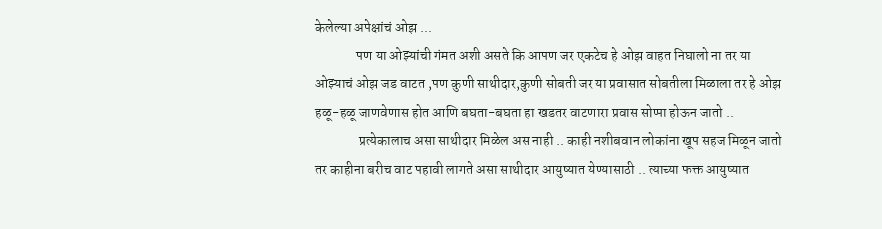केलेल्या अपेक्षांचं ओझ ...
               पण या ओझ्यांची गंमत अशी असते कि आपण जर एकटेच हे ओझ वाहत निघालो ना तर या ओझ्याचं ओझ जड वाटत ,पण कुणी साथीदार,कुणी सोबती जर या प्रवासात सोबतीला मिळाला तर हे ओझ हळू-हळू जाणवेणास होत आणि बघता-बघता हा खडतर वाटणारा प्रवास सोप्पा होऊन जातो ..
                प्रत्येकालाच असा साथीदार मिळेल अस नाही .. काही नशीबवान लोकांना खूप सहज मिळून जातो तर काहीना बरीच वाट पहावी लागते असा साथीदार आयुष्यात येण्यासाठी .. त्याच्या फक्त आयुष्यात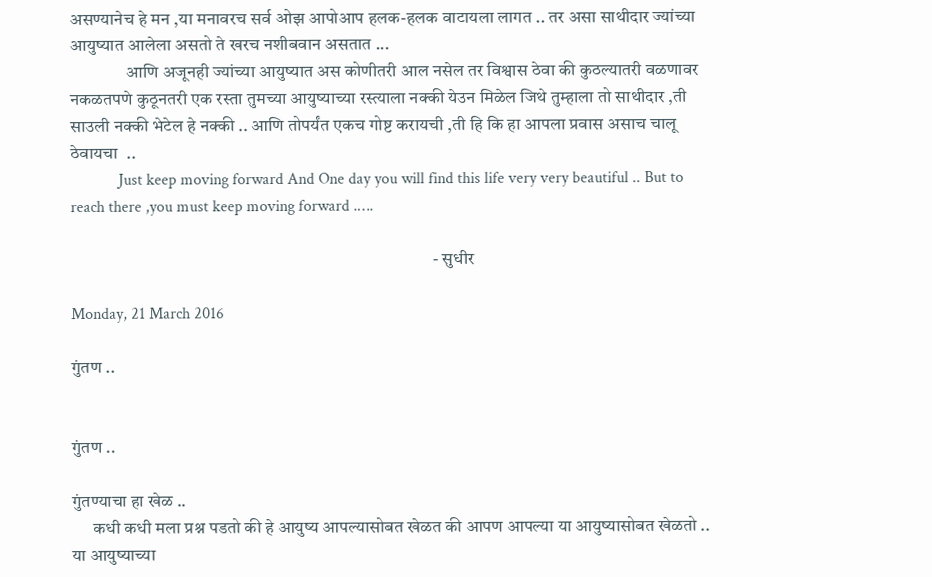असण्यानेच हे मन ,या मनावरच सर्व ओझ आपोआप हलक-हलक वाटायला लागत .. तर असा साथीदार ज्यांच्या आयुष्यात आलेला असतो ते खरच नशीबवान असतात ...
                आणि अजूनही ज्यांच्या आयुष्यात अस कोणीतरी आल नसेल तर विश्वास ठेवा की कुठल्यातरी वळणावर नकळतपणे कुठूनतरी एक रस्ता तुमच्या आयुष्याच्या रस्त्याला नक्की येउन मिळेल जिथे तुम्हाला तो साथीदार ,ती साउली नक्की भेटेल हे नक्की .. आणि तोपर्यंत एकच गोष्ट करायची ,ती हि कि हा आपला प्रवास असाच चालू ठेवायचा  ..
            Just keep moving forward And One day you will find this life very very beautiful .. But to reach there ,you must keep moving forward .….

                                                                                                       - सुधीर

Monday, 21 March 2016

गुंतण ..


गुंतण ..

गुंतण्याचा हा खेळ ..
      कधी कधी मला प्रश्न पडतो की हे आयुष्य आपल्यासोबत खेळत की आपण आपल्या या आयुष्यासोबत खेळतो .. या आयुष्याच्या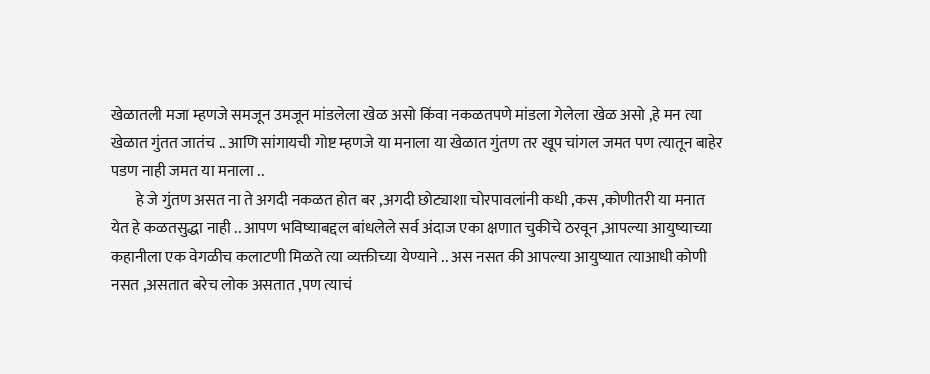खेळातली मजा म्हणजे समजून उमजून मांडलेला खेळ असो किंवा नकळतपणे मांडला गेलेला खेळ असो ,हे मन त्या खेळात गुंतत जातंच .. आणि सांगायची गोष्ट म्हणजे या मनाला या खेळात गुंतण तर खूप चांगल जमत पण त्यातून बाहेर पडण नाही जमत या मनाला ..
        हे जे गुंतण असत ना ते अगदी नकळत होत बर ,अगदी छोट्याशा चोरपावलांनी कधी ,कस ,कोणीतरी या मनात येत हे कळतसुद्धा नाही .. आपण भविष्याबद्दल बांधलेले सर्व अंदाज एका क्षणात चुकीचे ठरवून ,आपल्या आयुष्याच्या कहानीला एक वेगळीच कलाटणी मिळते त्या व्यक्तीच्या येण्याने .. अस नसत की आपल्या आयुष्यात त्याआधी कोणी नसत ,असतात बरेच लोक असतात ,पण त्याचं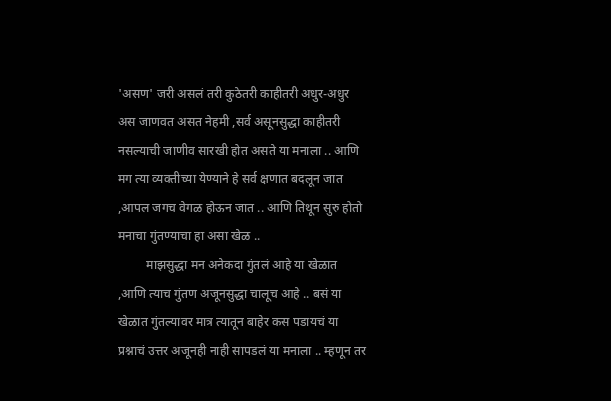'असण' जरी असलं तरी कुठेतरी काहीतरी अधुर-अधुर अस जाणवत असत नेहमी ,सर्व असूनसुद्धा काहीतरी नसल्याची जाणीव सारखी होत असते या मनाला .. आणि मग त्या व्यक्तीच्या येण्याने हे सर्व क्षणात बदलून जात ,आपल जगच वेगळ होऊन जात .. आणि तिथून सुरु होतो मनाचा गुंतण्याचा हा असा खेळ ..
         माझसुद्धा मन अनेकदा गुंतलं आहे या खेळात ,आणि त्याच गुंतण अजूनसुद्धा चालूच आहे .. बसं या खेळात गुंतल्यावर मात्र त्यातून बाहेर कस पडायचं या प्रश्नाचं उत्तर अजूनही नाही सापडलं या मनाला .. म्हणून तर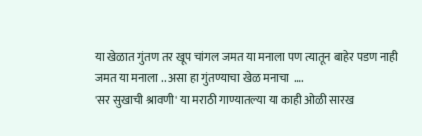या खेळात गुंतण तर खूप चांगल जमत या मनाला पण त्यातून बाहेर पडण नाही जमत या मनाला .. असा हा गुंतण्याचा खेळ मनाचा  ….
'सर सुखाची श्रावणी' या मराठी गाण्यातल्या या काही ओळी सारख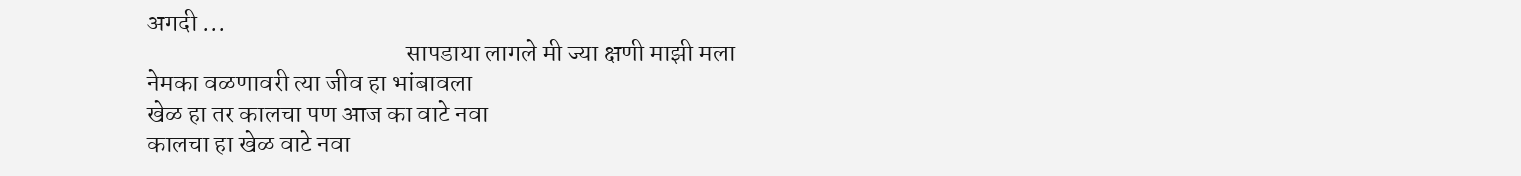अगदी ...
                                                   सापडाया लागले मी ज्या क्षणी माझी मला
नेमका वळणावरी त्या जीव हा भांबावला
खेळ हा तर कालचा पण आज का वाटे नवा
कालचा हा खेळ वाटे नवा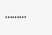………